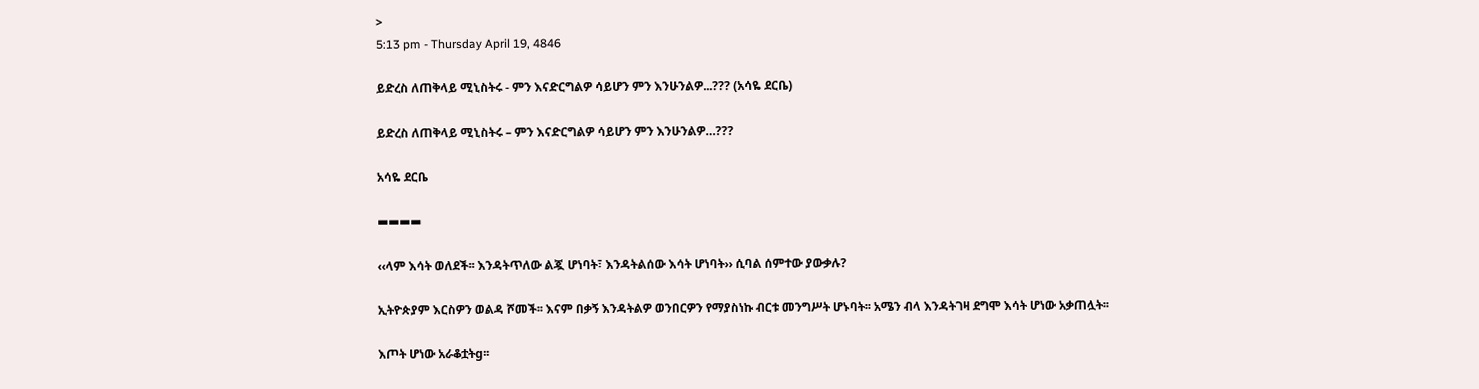>
5:13 pm - Thursday April 19, 4846

ይድረስ ለጠቅላይ ሚኒስትሩ - ምን እናድርግልዎ ሳይሆን ምን እንሁንልዎ...??? (አሳዬ ደርቤ)

ይድረስ ለጠቅላይ ሚኒስትሩ – ምን እናድርግልዎ ሳይሆን ምን እንሁንልዎ…???

አሳዬ ደርቤ

▬▬▬▬

‹‹ላም እሳት ወለደች፡፡ እንዳትጥለው ልጇ ሆነባት፣ እንዳትልሰው እሳት ሆነባት›› ሲባል ሰምተው ያውቃሉ?

ኢትዮጵያም እርስዎን ወልዳ ሾመች፡፡ እናም በቃኝ እንዳትልዎ ወንበርዎን የማያስነኩ ብርቱ መንግሥት ሆኑባት፡፡ አሜን ብላ እንዳትገዛ ደግሞ እሳት ሆነው አቃጠሏት፡፡

እጦት ሆነው አራቆቷትg፡፡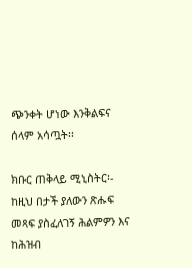ጭንቀት ሆነው እንቅልፍና ሰላም አሳጧት፡፡

ክቡር ጠቅላይ ሚኒስትር፡- ከዚህ በታች ያለውን ጽሑፍ መጻፍ ያስፈለገኝ ሕልምዎን እና ከሕዝብ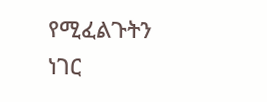የሚፈልጉትን ነገር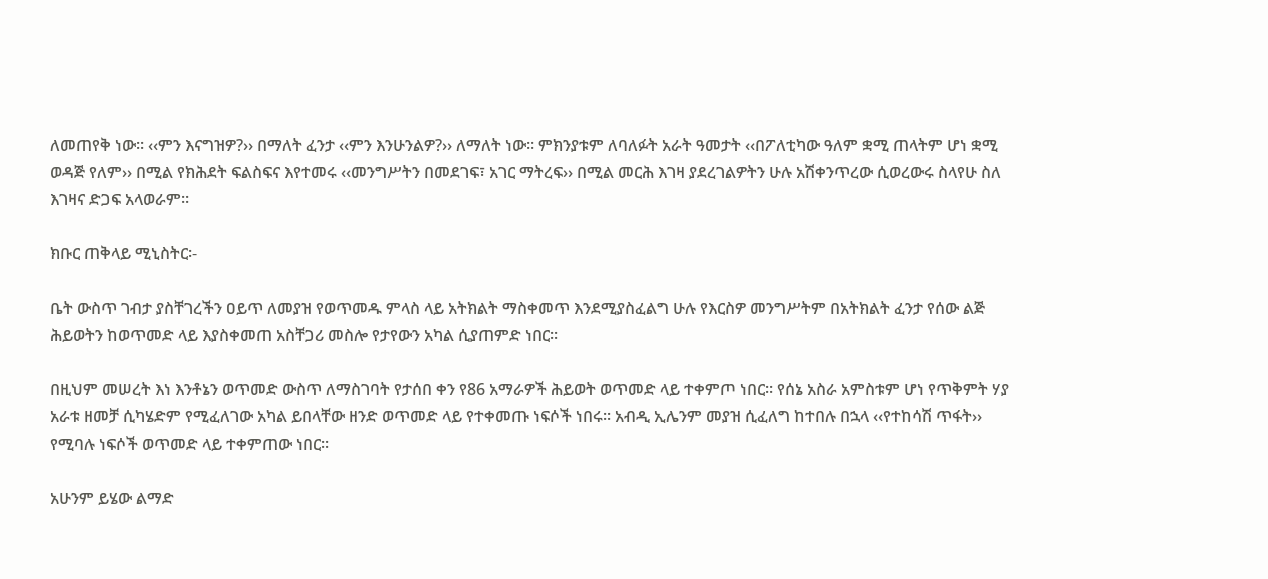ለመጠየቅ ነው፡፡ ‹‹ምን እናግዝዎ?›› በማለት ፈንታ ‹‹ምን እንሁንልዎ?›› ለማለት ነው፡፡ ምክንያቱም ለባለፉት አራት ዓመታት ‹‹በፖለቲካው ዓለም ቋሚ ጠላትም ሆነ ቋሚ ወዳጅ የለም›› በሚል የክሕደት ፍልስፍና እየተመሩ ‹‹መንግሥትን በመደገፍ፣ አገር ማትረፍ›› በሚል መርሕ እገዛ ያደረገልዎትን ሁሉ አሽቀንጥረው ሲወረውሩ ስላየሁ ስለ እገዛና ድጋፍ አላወራም፡፡

ክቡር ጠቅላይ ሚኒስትር፡-

ቤት ውስጥ ገብታ ያስቸገረችን ዐይጥ ለመያዝ የወጥመዱ ምላስ ላይ አትክልት ማስቀመጥ እንደሚያስፈልግ ሁሉ የእርስዎ መንግሥትም በአትክልት ፈንታ የሰው ልጅ ሕይወትን ከወጥመድ ላይ እያስቀመጠ አስቸጋሪ መስሎ የታየውን አካል ሲያጠምድ ነበር፡፡

በዚህም መሠረት እነ እንቶኔን ወጥመድ ውስጥ ለማስገባት የታሰበ ቀን የ86 አማራዎች ሕይወት ወጥመድ ላይ ተቀምጦ ነበር፡፡ የሰኔ አስራ አምስቱም ሆነ የጥቅምት ሃያ አራቱ ዘመቻ ሲካሄድም የሚፈለገው አካል ይበላቸው ዘንድ ወጥመድ ላይ የተቀመጡ ነፍሶች ነበሩ፡፡ አብዲ ኢሌንም መያዝ ሲፈለግ ከተበሉ በኋላ ‹‹የተከሳሽ ጥፋት›› የሚባሉ ነፍሶች ወጥመድ ላይ ተቀምጠው ነበር፡፡

አሁንም ይሄው ልማድ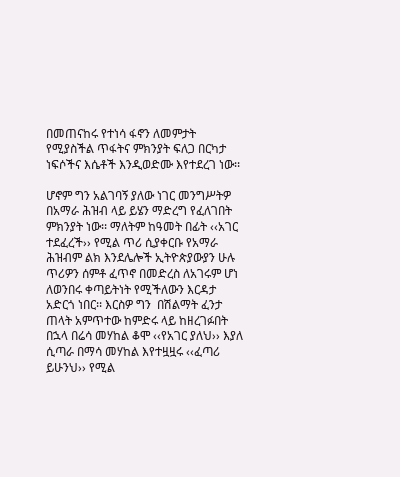በመጠናከሩ የተነሳ ፋኖን ለመምታት የሚያስችል ጥፋትና ምክንያት ፍለጋ በርካታ ነፍሶችና እሴቶች እንዲወድሙ እየተደረገ ነው፡፡

ሆኖም ግን አልገባኝ ያለው ነገር መንግሥትዎ በአማራ ሕዝብ ላይ ይሄን ማድረግ የፈለገበት ምክንያት ነው፡፡ ማለትም ከዓመት በፊት ‹‹አገር ተደፈረች›› የሚል ጥሪ ሲያቀርቡ የአማራ ሕዝብም ልክ እንደሌሎች ኢትዮጵያውያን ሁሉ ጥሪዎን ሰምቶ ፈጥኖ በመድረስ ለአገሩም ሆነ ለወንበሩ ቀጣይትነት የሚችለውን እርዳታ አድርጎ ነበር፡፡ እርስዎ ግን  በሽልማት ፈንታ ጠላት አምጥተው ከምድሩ ላይ ከዘረገፉበት በኋላ በሬሳ መሃከል ቆሞ ‹‹የአገር ያለህ›› እያለ ሲጣራ በማሳ መሃከል እየተዟዟሩ ‹‹ፈጣሪ ይሁንህ›› የሚል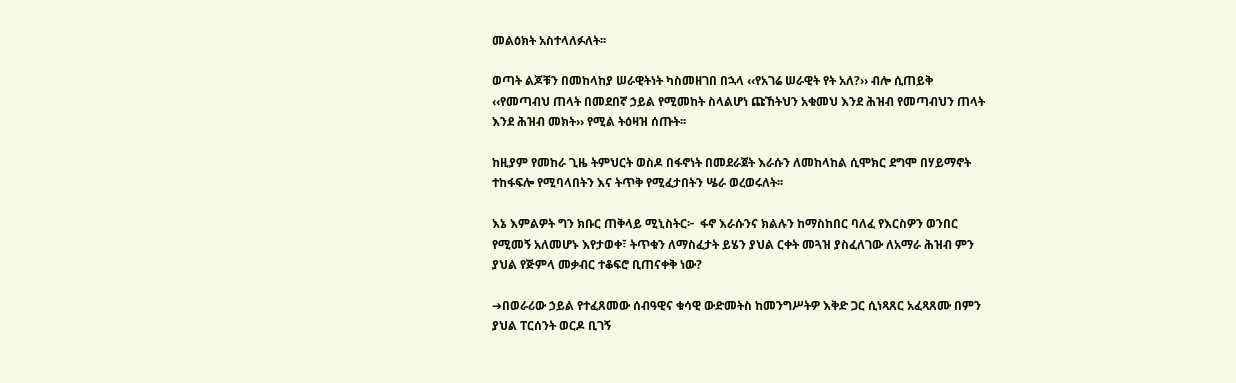መልዕክት አስተላለፉለት፡፡

ወጣት ልጆቹን በመከላከያ ሠራዊትነት ካስመዘገበ በኋላ ‹‹የአገሬ ሠራዊት የት አለ?›› ብሎ ሲጠይቅ ‹‹የመጣብህ ጠላት በመደበኛ ኃይል የሚመከት ስላልሆነ ጩኸትህን አቁመህ እንደ ሕዝብ የመጣብህን ጠላት እንደ ሕዝብ መክት›› የሚል ትዕዛዝ ሰጡት፡፡

ከዚያም የመከራ ጊዜ ትምህርት ወስዶ በፋኖነት በመደራጀት እራሱን ለመከላከል ሲሞክር ደግሞ በሃይማኖት ተከፋፍሎ የሚባላበትን እና ትጥቅ የሚፈታበትን ሤራ ወረወሩለት፡፡

እኔ እምልዎት ግን ክቡር ጠቅላይ ሚኒስትር፦  ፋኖ እራሱንና ክልሉን ከማስከበር ባለፈ የእርስዎን ወንበር የሚመኝ አለመሆኑ እየታወቀ፣ ትጥቁን ለማስፈታት ይሄን ያህል ርቀት መጓዝ ያስፈለገው ለአማራ ሕዝብ ምን ያህል የጅምላ መቃብር ተቆፍሮ ቢጠናቀቅ ነው?

➔በወራሪው ኃይል የተፈጸመው ሰብዓዊና ቁሳዊ ውድመትስ ከመንግሥትዎ እቅድ ጋር ሲነጻጸር አፈጻጸሙ በምን ያህል ፐርሰንት ወርዶ ቢገኝ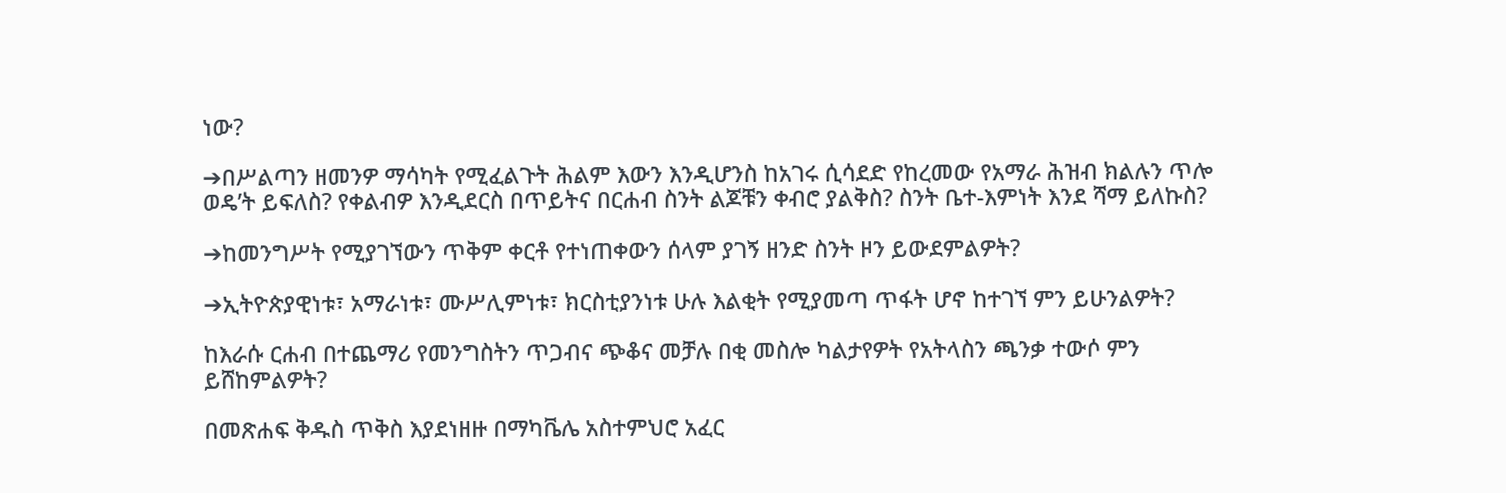ነው?

➔በሥልጣን ዘመንዎ ማሳካት የሚፈልጉት ሕልም እውን እንዲሆንስ ከአገሩ ሲሳደድ የከረመው የአማራ ሕዝብ ክልሉን ጥሎ ወዴ’ት ይፍለስ? የቀልብዎ እንዲደርስ በጥይትና በርሐብ ስንት ልጆቹን ቀብሮ ያልቅስ? ስንት ቤተ-እምነት እንደ ሻማ ይለኩስ?

➔ከመንግሥት የሚያገኘውን ጥቅም ቀርቶ የተነጠቀውን ሰላም ያገኝ ዘንድ ስንት ዞን ይውደምልዎት?

➔ኢትዮጵያዊነቱ፣ አማራነቱ፣ ሙሥሊምነቱ፣ ክርስቲያንነቱ ሁሉ እልቂት የሚያመጣ ጥፋት ሆኖ ከተገኘ ምን ይሁንልዎት?

ከእራሱ ርሐብ በተጨማሪ የመንግስትን ጥጋብና ጭቆና መቻሉ በቂ መስሎ ካልታየዎት የአትላስን ጫንቃ ተውሶ ምን ይሸከምልዎት?

በመጽሐፍ ቅዱስ ጥቅስ እያደነዘዙ በማካቬሌ አስተምህሮ አፈር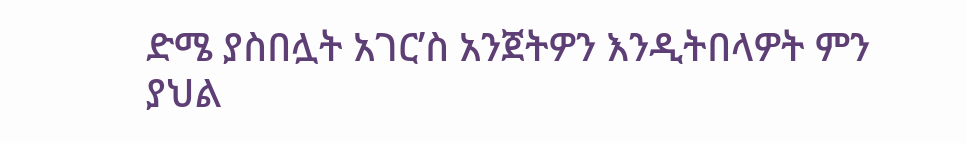ድሜ ያስበሏት አገር’ስ አንጀትዎን እንዲትበላዎት ምን ያህል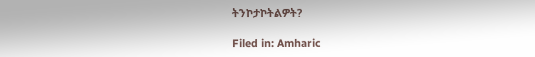ትንኮታኮትልዎት?

Filed in: Amharic